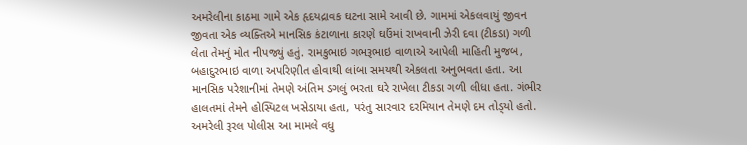અમરેલીના કાઠમા ગામે એક હૃદયદ્રાવક ઘટના સામે આવી છે. ગામમાં એકલવાયું જીવન જીવતા એક વ્યક્તિએ માનસિક કંટાળાના કારણે ઘઉંમાં રાખવાની ઝેરી દવા (ટીકડા) ગળી લેતા તેમનું મોત નીપજ્યું હતું. રામકુભાઇ ગભરૂભાઇ વાળાએ આપેલી માહિતી મુજબ, બહાદુરભાઇ વાળા અપરિણીત હોવાથી લાંબા સમયથી એકલતા અનુભવતા હતા. આ માનસિક પરેશાનીમાં તેમણે અંતિમ ડગલું ભરતા ઘરે રાખેલા ટીકડા ગળી લીધા હતા. ગંભીર હાલતમાં તેમને હોસ્પિટલ ખસેડાયા હતા, પરંતુ સારવાર દરમિયાન તેમણે દમ તોડ્‌યો હતો. અમરેલી રૂરલ પોલીસ આ મામલે વધુ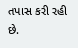તપાસ કરી રહી છે.